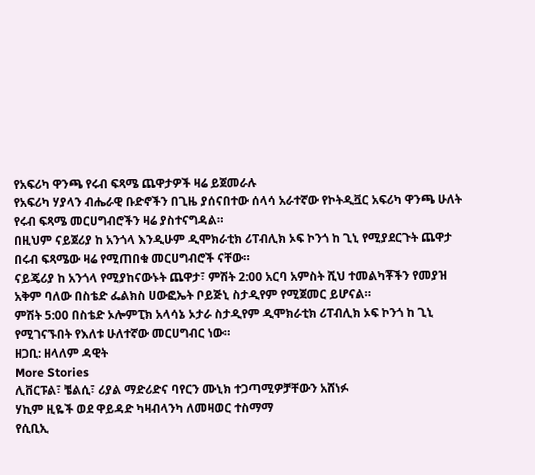የአፍሪካ ዋንጫ የሩብ ፍጻሜ ጨዋታዎች ዛሬ ይጀመራሉ
የአፍሪካ ሃያላን ብሔራዊ ቡድኖችን በጊዜ ያሰናበተው ሰላሳ አራተኛው የኮትዲቯር አፍሪካ ዋንጫ ሁለት የሩብ ፍጻሜ መርሀግብሮችን ዛሬ ያስተናግዳል።
በዚህም ናይጀሪያ ከ አንጎላ እንዲሁም ዲሞክራቲክ ሪፐብሊክ ኦፍ ኮንጎ ከ ጊኒ የሚያደርጉት ጨዋታ በሩብ ፍጻሜው ዛሬ የሚጠበቁ መርሀግብሮች ናቸው።
ናይጄሪያ ከ አንጎላ የሚያከናውኑት ጨዋታ፣ ምሽት 2:00 አርባ አምስት ሺህ ተመልካቾችን የመያዝ አቅም ባለው በስቴድ ፌልክስ ሀውፎኤት ቦይጅኒ ስታዲየም የሚጀመር ይሆናል።
ምሽት 5:00 በስቴድ ኦሎምፒክ አላሳኔ ኦታራ ስታዲየም ዲሞክራቲክ ሪፐብሊክ ኦፍ ኮንጎ ከ ጊኒ የሚገናኙበት የእለቱ ሁለተኛው መርሀግብር ነው።
ዘጋቢ: ዘላለም ዳዊት
More Stories
ሊቨርፑል፣ ቼልሲ፣ ሪያል ማድሪድና ባየርን ሙኒክ ተጋጣሚዎቻቸውን አሸነፉ
ሃኪም ዚዬች ወደ ዋይዳድ ካዛብላንካ ለመዛወር ተስማማ
የሲቢኢ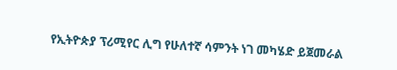የኢትዮጵያ ፕሪሚየር ሊግ የሁለተኛ ሳምንት ነገ መካሄድ ይጀመራል